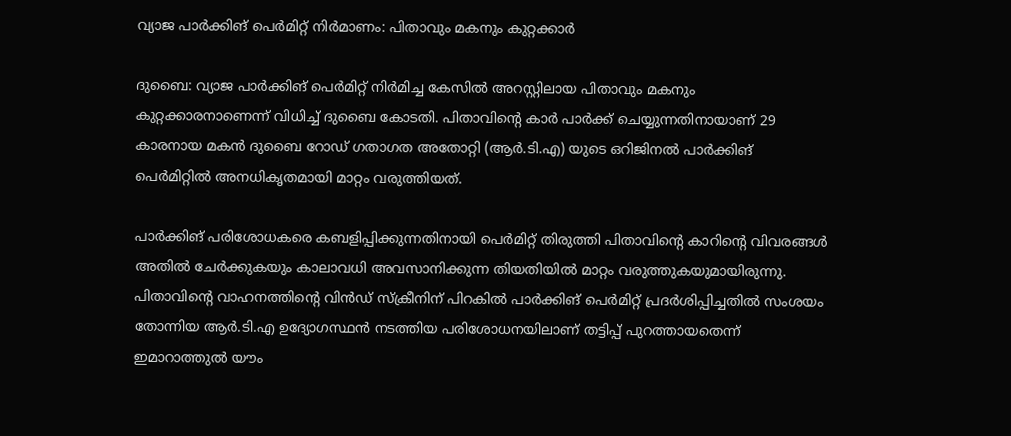വ്യാജ പാർക്കിങ് പെർമിറ്റ് നിർമാണം: പിതാവും മകനും കുറ്റക്കാർ

ദുബൈ: വ്യാജ പാർക്കിങ് പെർമിറ്റ് നിർമിച്ച കേസിൽ അറസ്റ്റിലായ പിതാവും മകനും കുറ്റക്കാരനാണെന്ന് വിധിച്ച് ദുബൈ കോടതി. പിതാവിന്‍റെ കാർ പാർക്ക് ചെയ്യുന്നതിനായാണ് 29 കാരനായ മകൻ ദുബൈ റോഡ് ഗതാഗത അതോറ്റി (ആർ.ടി.എ) യുടെ ഒറിജിനൽ പാർക്കിങ് പെർമിറ്റിൽ അനധികൃതമായി മാറ്റം വരുത്തിയത്.

പാർക്കിങ് പരിശോധകരെ കബളിപ്പിക്കുന്നതിനായി പെർമിറ്റ് തിരുത്തി പിതാവിന്‍റെ കാറിന്‍റെ വിവരങ്ങൾ അതിൽ ചേർക്കുകയും കാലാവധി അവസാനിക്കുന്ന തിയതിയിൽ മാറ്റം വരുത്തുകയുമായിരുന്നു. പിതാവിന്‍റെ വാഹനത്തിന്‍റെ വിൻഡ് സ്ക്രീനിന് പിറകിൽ പാർക്കിങ് പെർമിറ്റ് പ്രദർശിപ്പിച്ചതിൽ സംശയം തോന്നിയ ആർ.ടി.എ ഉദ്യോഗസ്ഥൻ നടത്തിയ പരിശോധനയിലാണ് തട്ടിപ്പ് പുറത്തായതെന്ന് ഇമാറാത്തുൽ യൗം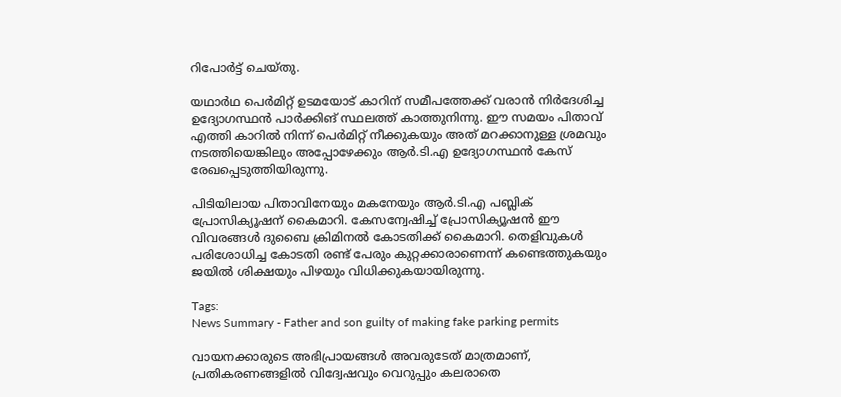റിപോർട്ട് ചെയ്തു.

യഥാർഥ പെർമിറ്റ് ഉടമയോട് കാറിന് സമീപത്തേക്ക് വരാൻ നിർദേശിച്ച ഉദ്യോഗസ്ഥൻ പാർക്കിങ് സ്ഥലത്ത് കാത്തുനിന്നു. ഈ സമയം പിതാവ് എത്തി കാറിൽ നിന്ന് പെർമിറ്റ് നീക്കുകയും അത് മറക്കാനുള്ള ശ്രമവും നടത്തിയെങ്കിലും അപ്പോഴേക്കും ആർ.ടി.എ ഉദ്യോഗസ്ഥൻ കേസ് രേഖപ്പെടുത്തിയിരുന്നു.

പിടിയിലായ പിതാവിനേയും മകനേയും ആർ.ടി.എ പബ്ലിക് പ്രോസിക്യൂഷന് കൈമാറി. കേസന്വേഷിച്ച് പ്രോസിക്യൂഷൻ ഈ വിവരങ്ങൾ ദുബൈ ക്രിമിനൽ കോടതിക്ക് കൈമാറി. തെളിവുകൾ പരിശോധിച്ച കോടതി രണ്ട് പേരും കുറ്റക്കാരാണെന്ന് കണ്ടെത്തുകയും ജയിൽ ശിക്ഷയും പിഴയും വിധിക്കുകയായിരുന്നു.

Tags:
News Summary - Father and son guilty of making fake parking permits

വായനക്കാരുടെ അഭിപ്രായങ്ങള്‍ അവരുടേത് മാത്രമാണ്, പ്രതികരണങ്ങളിൽ വിദ്വേഷവും വെറുപ്പും കലരാതെ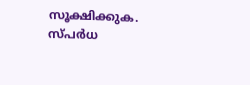സൂക്ഷിക്കുക. സ്പർധ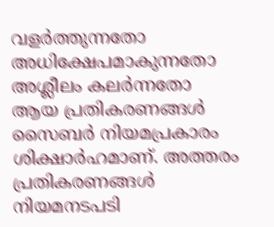വളർത്തുന്നതോ അധിക്ഷേപമാകുന്നതോ അശ്ലീലം കലർന്നതോ ആയ പ്രതികരണങ്ങൾ സൈബർ നിയമപ്രകാരം ശിക്ഷാർഹമാണ്. അത്തരം പ്രതികരണങ്ങൾ നിയമനടപടി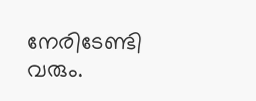നേരിടേണ്ടി വരും.